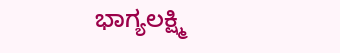ಭಾಗ್ಯಲಕ್ಷ್ಮಿ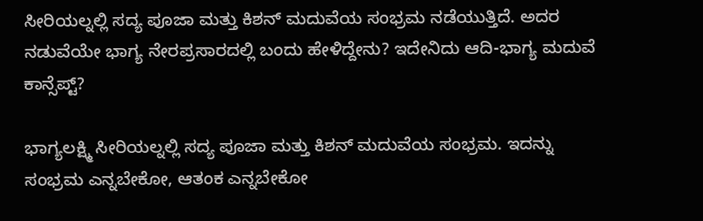ಸೀರಿಯಲ್ನಲ್ಲಿ ಸದ್ಯ ಪೂಜಾ ಮತ್ತು ಕಿಶನ್ ಮದುವೆಯ ಸಂಭ್ರಮ ನಡೆಯುತ್ತಿದೆ. ಅದರ ನಡುವೆಯೇ ಭಾಗ್ಯ ನೇರಪ್ರಸಾರದಲ್ಲಿ ಬಂದು ಹೇಳಿದ್ದೇನು? ಇದೇನಿದು ಆದಿ-ಭಾಗ್ಯ ಮದುವೆ ಕಾನ್ಸೆಪ್ಟ್?

ಭಾಗ್ಯಲಕ್ಷ್ಮಿ ಸೀರಿಯಲ್ನಲ್ಲಿ ಸದ್ಯ ಪೂಜಾ ಮತ್ತು ಕಿಶನ್ ಮದುವೆಯ ಸಂಭ್ರಮ. ಇದನ್ನು ಸಂಭ್ರಮ ಎನ್ನಬೇಕೋ, ಆತಂಕ ಎನ್ನಬೇಕೋ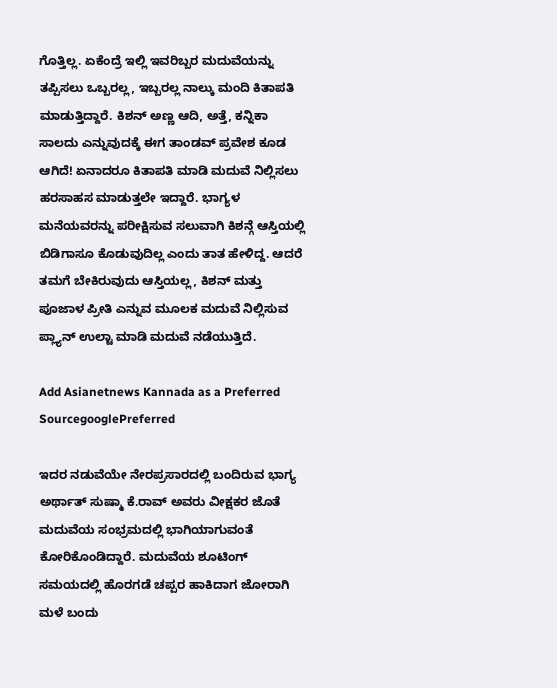ಗೊತ್ತಿಲ್ಲ. ಏಕೆಂದ್ರೆ ಇಲ್ಲಿ ಇವರಿಬ್ಬರ ಮದುವೆಯನ್ನು ತಪ್ಪಿಸಲು ಒಬ್ಬರಲ್ಲ, ಇಬ್ಬರಲ್ಲ ನಾಲ್ಕು ಮಂದಿ ಕಿತಾಪತಿ ಮಾಡುತ್ತಿದ್ದಾರೆ. ಕಿಶನ್ ಅಣ್ಣ ಆದಿ, ಅತ್ತೆ, ಕನ್ನಿಕಾ ಸಾಲದು ಎನ್ನುವುದಕ್ಕೆ ಈಗ ತಾಂಡವ್ ಪ್ರವೇಶ ಕೂಡ ಆಗಿದೆ! ಏನಾದರೂ ಕಿತಾಪತಿ ಮಾಡಿ ಮದುವೆ ನಿಲ್ಲಿಸಲು ಹರಸಾಹಸ ಮಾಡುತ್ತಲೇ ಇದ್ದಾರೆ. ಭಾಗ್ಯಳ ಮನೆಯವರನ್ನು ಪರೀಕ್ಷಿಸುವ ಸಲುವಾಗಿ ಕಿಶನ್ಗೆ ಆಸ್ತಿಯಲ್ಲಿ ಬಿಡಿಗಾಸೂ ಕೊಡುವುದಿಲ್ಲ ಎಂದು ತಾತ ಹೇಳಿದ್ದ. ಆದರೆ ತಮಗೆ ಬೇಕಿರುವುದು ಆಸ್ತಿಯಲ್ಲ, ಕಿಶನ್ ಮತ್ತು ಪೂಜಾಳ ಪ್ರೀತಿ ಎನ್ನುವ ಮೂಲಕ ಮದುವೆ ನಿಲ್ಲಿಸುವ ಪ್ಲ್ಯಾನ್ ಉಲ್ಟಾ ಮಾಡಿ ಮದುವೆ ನಡೆಯುತ್ತಿದೆ.

Add Asianetnews Kannada as a Preferred SourcegooglePreferred

ಇದರ ನಡುವೆಯೇ ನೇರಪ್ರಸಾರದಲ್ಲಿ ಬಂದಿರುವ ಭಾಗ್ಯ ಅರ್ಥಾತ್ ಸುಷ್ಮಾ ಕೆ.ರಾವ್ ಅವರು ವೀಕ್ಷಕರ ಜೊತೆ ಮದುವೆಯ ಸಂಭ್ರಮದಲ್ಲಿ ಭಾಗಿಯಾಗುವಂತೆ ಕೋರಿಕೊಂಡಿದ್ದಾರೆ. ಮದುವೆಯ ಶೂಟಿಂಗ್ ಸಮಯದಲ್ಲಿ ಹೊರಗಡೆ ಚಪ್ಪರ ಹಾಕಿದಾಗ ಜೋರಾಗಿ ಮಳೆ ಬಂದು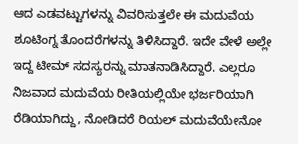ಆದ ಎಡವಟ್ಟುಗಳನ್ನು ವಿವರಿಸುತ್ತಲೇ ಈ ಮದುವೆಯ ಶೂಟಿಂಗ್ನ ತೊಂದರೆಗಳನ್ನು ತಿಳಿಸಿದ್ದಾರೆ. ಇದೇ ವೇಳೆ ಅಲ್ಲೇ ಇದ್ದ ಟೀಮ್ ಸದಸ್ಯರನ್ನು ಮಾತನಾಡಿಸಿದ್ದಾರೆ. ಎಲ್ಲರೂ ನಿಜವಾದ ಮದುವೆಯ ರೀತಿಯಲ್ಲಿಯೇ ಭರ್ಜರಿಯಾಗಿ ರೆಡಿಯಾಗಿದ್ದು, ನೋಡಿದರೆ ರಿಯಲ್ ಮದುವೆಯೇನೋ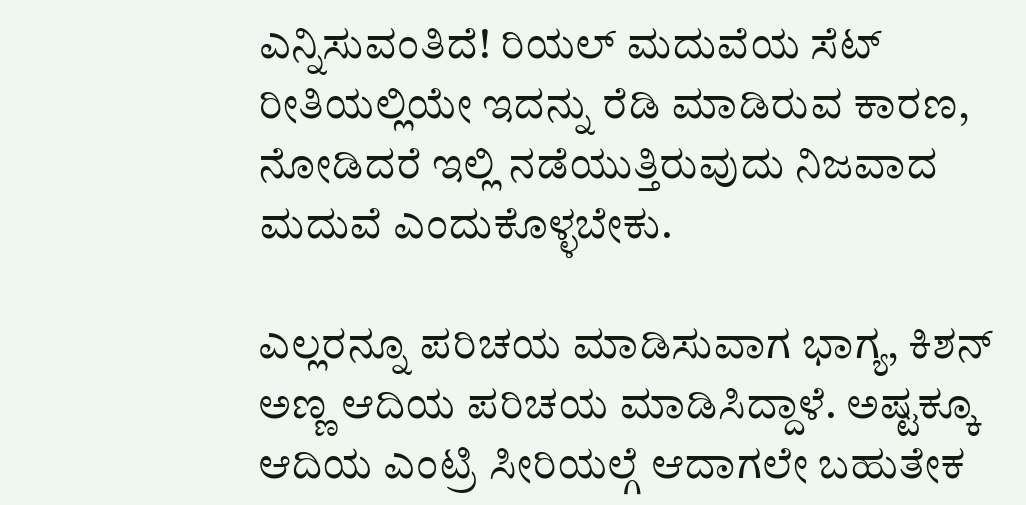ಎನ್ನಿಸುವಂತಿದೆ! ರಿಯಲ್ ಮದುವೆಯ ಸೆಟ್ ರೀತಿಯಲ್ಲಿಯೇ ಇದನ್ನು ರೆಡಿ ಮಾಡಿರುವ ಕಾರಣ, ನೋಡಿದರೆ ಇಲ್ಲಿ ನಡೆಯುತ್ತಿರುವುದು ನಿಜವಾದ ಮದುವೆ ಎಂದುಕೊಳ್ಳಬೇಕು.

ಎಲ್ಲರನ್ನೂ ಪರಿಚಯ ಮಾಡಿಸುವಾಗ ಭಾಗ್ಯ, ಕಿಶನ್ ಅಣ್ಣ ಆದಿಯ ಪರಿಚಯ ಮಾಡಿಸಿದ್ದಾಳೆ. ಅಷ್ಟಕ್ಕೂ ಆದಿಯ ಎಂಟ್ರಿ ಸೀರಿಯಲ್ಗೆ ಆದಾಗಲೇ ಬಹುತೇಕ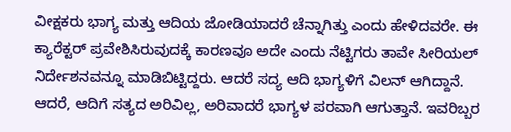ವೀಕ್ಷಕರು ಭಾಗ್ಯ ಮತ್ತು ಆದಿಯ ಜೋಡಿಯಾದರೆ ಚೆನ್ನಾಗಿತ್ತು ಎಂದು ಹೇಳಿದವರೇ. ಈ ಕ್ಯಾರೆಕ್ಟರ್ ಪ್ರವೇಶಿಸಿರುವುದಕ್ಕೆ ಕಾರಣವೂ ಅದೇ ಎಂದು ನೆಟ್ಟಿಗರು ತಾವೇ ಸೀರಿಯಲ್ ನಿರ್ದೇಶನವನ್ನೂ ಮಾಡಿಬಿಟ್ಟಿದ್ದರು. ಆದರೆ ಸದ್ಯ ಆದಿ ಭಾಗ್ಯಳಿಗೆ ವಿಲನ್ ಆಗಿದ್ದಾನೆ. ಆದರೆ, ಆದಿಗೆ ಸತ್ಯದ ಅರಿವಿಲ್ಲ, ಅರಿವಾದರೆ ಭಾಗ್ಯಳ ಪರವಾಗಿ ಆಗುತ್ತಾನೆ. ಇವರಿಬ್ಬರ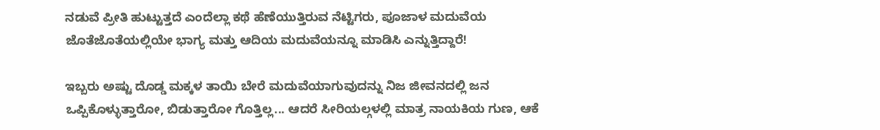ನಡುವೆ ಪ್ರೀತಿ ಹುಟ್ಟುತ್ತದೆ ಎಂದೆಲ್ಲಾ ಕಥೆ ಹೆಣೆಯುತ್ತಿರುವ ನೆಟ್ಟಿಗರು, ಪೂಜಾಳ ಮದುವೆಯ ಜೊತೆಜೊತೆಯಲ್ಲಿಯೇ ಭಾಗ್ಯ ಮತ್ತು ಆದಿಯ ಮದುವೆಯನ್ನೂ ಮಾಡಿಸಿ ಎನ್ನುತ್ತಿದ್ದಾರೆ!

ಇಬ್ಬರು ಅಷ್ಟು ದೊಡ್ಡ ಮಕ್ಕಳ ತಾಯಿ ಬೇರೆ ಮದುವೆಯಾಗುವುದನ್ನು ನಿಜ ಜೀವನದಲ್ಲಿ ಜನ ಒಪ್ಪಿಕೊಳ್ಳುತ್ತಾರೋ, ಬಿಡುತ್ತಾರೋ ಗೊತ್ತಿಲ್ಲ... ಆದರೆ ಸೀರಿಯಲ್ಗಳಲ್ಲಿ ಮಾತ್ರ ನಾಯಕಿಯ ಗುಣ, ಆಕೆ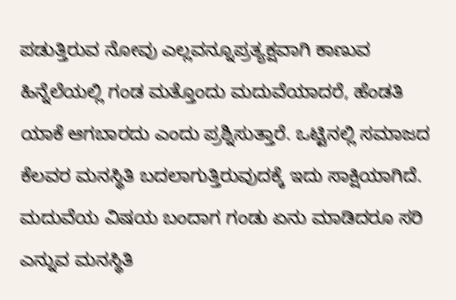ಪಡುತ್ತಿರುವ ನೋವು ಎಲ್ಲವನ್ನೂಪ್ರತ್ಯಕ್ಷವಾಗಿ ಕಾಣುವ ಹಿನ್ನೆಲೆಯಲ್ಲಿ ಗಂಡ ಮತ್ತೊಂದು ಮದುವೆಯಾದರೆ, ಹೆಂಡತಿ ಯಾಕೆ ಆಗಬಾರದು ಎಂದು ಪ್ರಶ್ನಿಸುತ್ತಾರೆ. ಒಟ್ಟಿನಲ್ಲಿ ಸಮಾಜದ ಕೆಲವರ ಮನಸ್ಥಿತಿ ಬದಲಾಗುತ್ತಿರುವುದಕ್ಕೆ ಇದು ಸಾಕ್ಷಿಯಾಗಿದೆ. ಮದುವೆಯ ವಿಷಯ ಬಂದಾಗ ಗಂಡು ಏನು ಮಾಡಿದರೂ ಸರಿ ಎನ್ನುವ ಮನಸ್ಥಿತಿ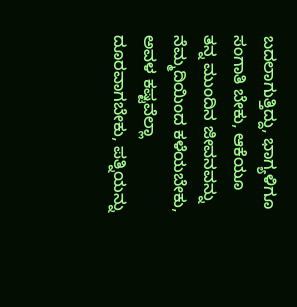ಬದಲಾಗುತ್ತಿದ್ದು, ಭಾಗ್ಯಳಿಗೂ ಸಂಗಾತಿ ಬೇಕು, ಆಕೆಯೂ ತನ್ನ ಮುಂದಿನ ಜೀವನವನ್ನು ನೆಮ್ಮದಿಯಿಂದ ಕಳೆಯಬೇಕು, ಅವಳ ಕಷ್ಟವೆಲ್ಲಾ ದೂರವಾಗಬೇಕು, ಪತ್ನಿಯನ್ನು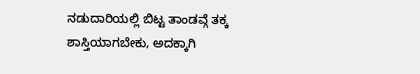ನಡುದಾರಿಯಲ್ಲಿ ಬಿಟ್ಟ ತಾಂಡವ್ಗೆ ತಕ್ಕ ಶಾಸ್ತಿಯಾಗಬೇಕು, ಅದಕ್ಕಾಗಿ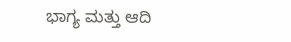ಭಾಗ್ಯ ಮತ್ತು ಆದಿ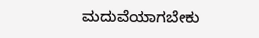ಮದುವೆಯಾಗಬೇಕು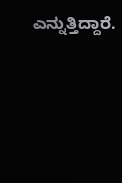ಎನ್ನುತ್ತಿದ್ದಾರೆ.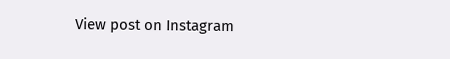View post on Instagram